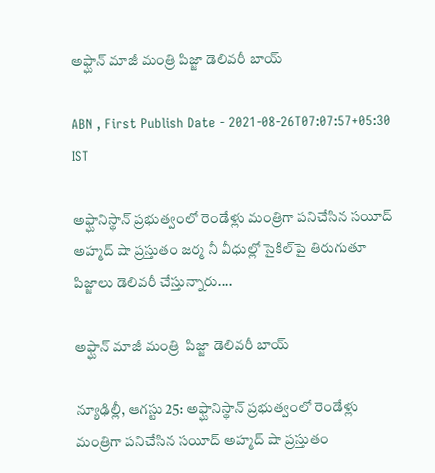అఫ్ఘాన్‌ మాజీ మంత్రి పిజ్జా డెలివరీ బాయ్‌

ABN , First Publish Date - 2021-08-26T07:07:57+05:30 IST

అఫ్ఘానిస్థాన్‌ ప్రభుత్వంలో రెండేళ్లు మంత్రిగా పనిచేసిన సయీద్‌ అహ్మద్‌ షా ప్రస్తుతం జర్మ నీ వీధుల్లో సైకిల్‌పై తిరుగుతూ పిజ్జాలు డెలివరీ చేస్తున్నారు....

అఫ్ఘాన్‌ మాజీ మంత్రి  పిజ్జా డెలివరీ బాయ్‌

న్యూఢిల్లీ, ఆగస్టు 25: అఫ్ఘానిస్థాన్‌ ప్రభుత్వంలో రెండేళ్లు మంత్రిగా పనిచేసిన సయీద్‌ అహ్మద్‌ షా ప్రస్తుతం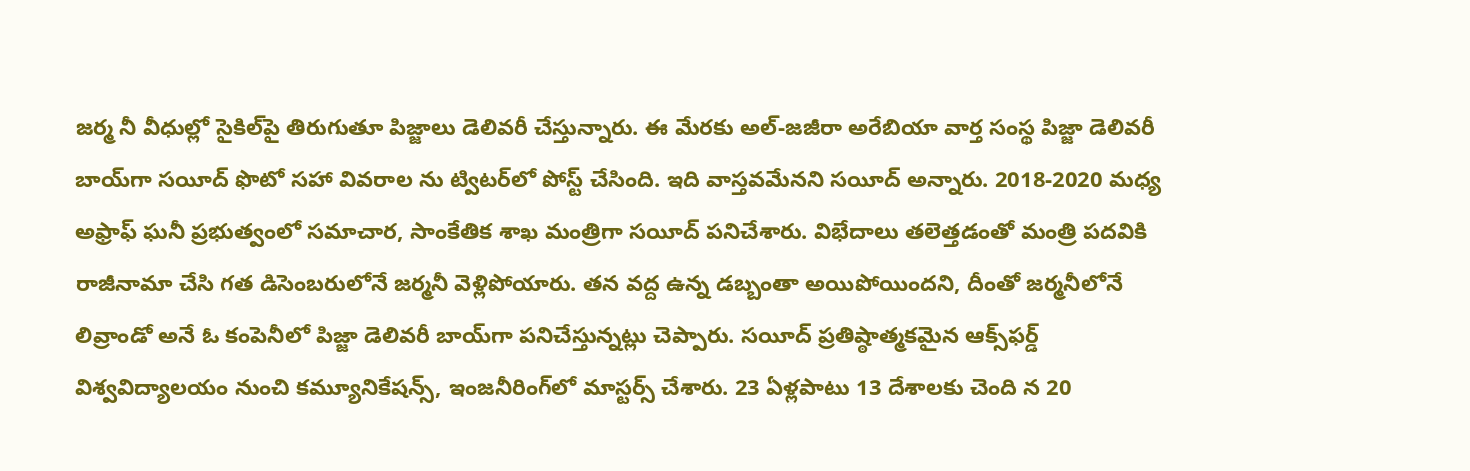జర్మ నీ వీధుల్లో సైకిల్‌పై తిరుగుతూ పిజ్జాలు డెలివరీ చేస్తున్నారు. ఈ మేరకు అల్‌-జజీరా అరేబియా వార్త సంస్థ పిజ్జా డెలివరీ బాయ్‌గా సయీద్‌ ఫొటో సహా వివరాల ను ట్విటర్‌లో పోస్ట్‌ చేసింది. ఇది వాస్తవమేనని సయీద్‌ అన్నారు. 2018-2020 మధ్య అఫ్రాఫ్‌ ఘనీ ప్రభుత్వంలో సమాచార, సాంకేతిక శాఖ మంత్రిగా సయీద్‌ పనిచేశారు. విభేదాలు తలెత్తడంతో మంత్రి పదవికి రాజీనామా చేసి గత డిసెంబరులోనే జర్మనీ వెళ్లిపోయారు. తన వద్ద ఉన్న డబ్బంతా అయిపోయిందని, దీంతో జర్మనీలోనే లివ్రాండో అనే ఓ కంపెనీలో పిజ్జా డెలివరీ బాయ్‌గా పనిచేస్తున్నట్లు చెప్పారు. సయీద్‌ ప్రతిష్ఠాత్మకమైన ఆక్స్‌ఫర్డ్‌ విశ్వవిద్యాలయం నుంచి కమ్యూనికేషన్స్‌, ఇంజనీరింగ్‌లో మాస్టర్స్‌ చేశారు. 23 ఏళ్లపాటు 13 దేశాలకు చెంది న 20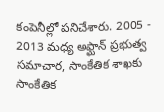కంపెనీల్లో పనిచేశారు. 2005 - 2013 మధ్య అఫ్ఘాన్‌ ప్రభుత్వ సమాచార, సాంకేతిక శాఖకు సాంకేతిక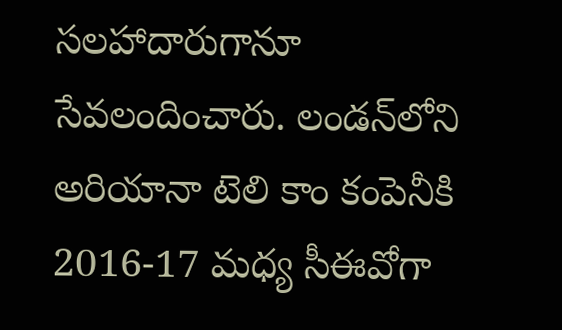సలహాదారుగానూ సేవలందించారు. లండన్‌లోని అరియానా టెలి కాం కంపెనీకి 2016-17 మధ్య సీఈవోగా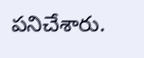పనిచేశారు.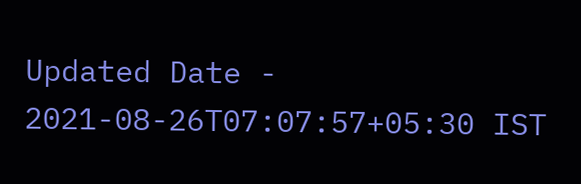Updated Date - 2021-08-26T07:07:57+05:30 IST